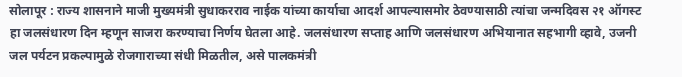सोलापूर : राज्य शासनाने माजी मुख्यमंत्री सुधाकरराव नाईक यांच्या कार्याचा आदर्श आपल्यासमोर ठेवण्यासाठी त्यांचा जन्मदिवस २१ ऑगस्ट हा जलसंधारण दिन म्हणून साजरा करण्याचा निर्णय घेतला आहे. जलसंधारण सप्ताह आणि जलसंधारण अभियानात सहभागी व्हावे, उजनी जल पर्यटन प्रकल्पामुळे रोजगाराच्या संधी मिळतील, असे पालकमंत्री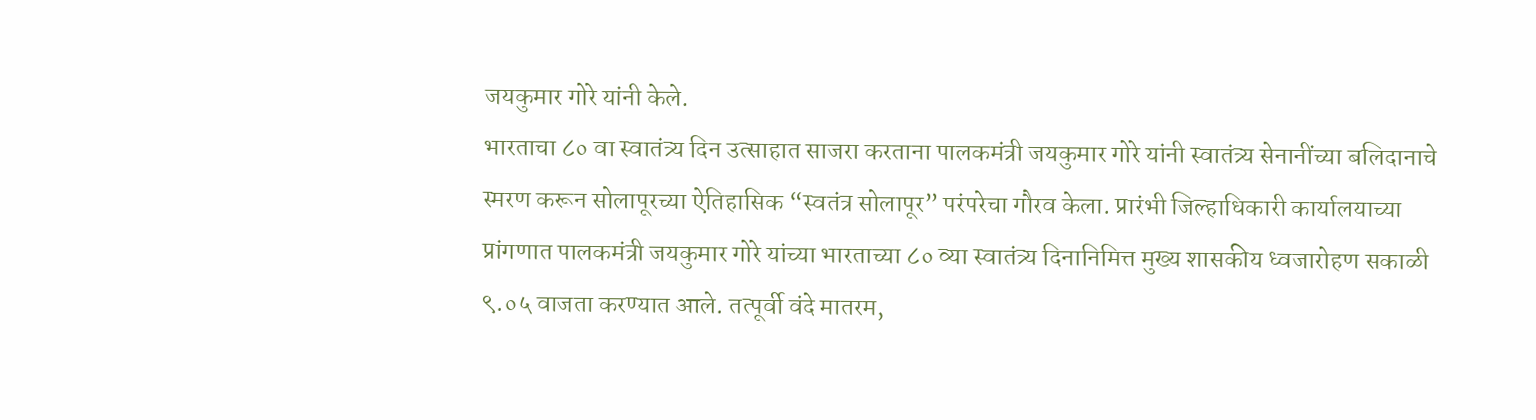जयकुमार गोरे यांनी केले.
भारताचा ८० वा स्वातंत्र्य दिन उत्साहात साजरा करताना पालकमंत्री जयकुमार गोरे यांनी स्वातंत्र्य सेनानींच्या बलिदानाचे स्मरण करून सोलापूरच्या ऐतिहासिक “स्वतंत्र सोलापूर” परंपरेचा गौरव केला. प्रारंभी जिल्हाधिकारी कार्यालयाच्या प्रांगणात पालकमंत्री जयकुमार गोरे यांच्या भारताच्या ८० व्या स्वातंत्र्य दिनानिमित्त मुख्य शासकीय ध्वजारोहण सकाळी ९.०५ वाजता करण्यात आले. तत्पूर्वी वंदे मातरम,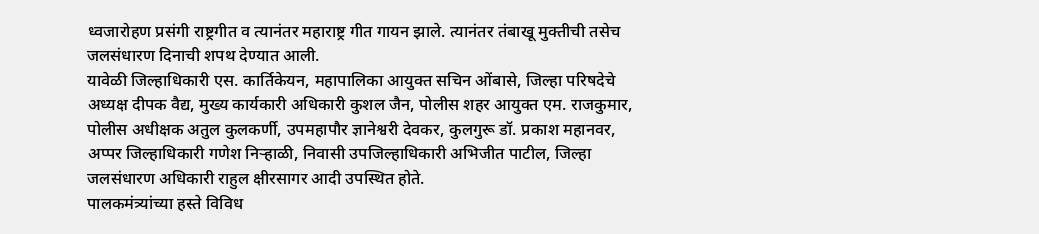ध्वजारोहण प्रसंगी राष्ट्रगीत व त्यानंतर महाराष्ट्र गीत गायन झाले. त्यानंतर तंबाखू मुक्तीची तसेच जलसंधारण दिनाची शपथ देण्यात आली.
यावेळी जिल्हाधिकारी एस. कार्तिकेयन, महापालिका आयुक्त सचिन ओंबासे, जिल्हा परिषदेचे अध्यक्ष दीपक वैद्य, मुख्य कार्यकारी अधिकारी कुशल जैन, पोलीस शहर आयुक्त एम. राजकुमार, पोलीस अधीक्षक अतुल कुलकर्णी, उपमहापौर ज्ञानेश्वरी देवकर, कुलगुरू डॉ. प्रकाश महानवर, अप्पर जिल्हाधिकारी गणेश निऱ्हाळी, निवासी उपजिल्हाधिकारी अभिजीत पाटील, जिल्हा जलसंधारण अधिकारी राहुल क्षीरसागर आदी उपस्थित होते.
पालकमंत्र्यांच्या हस्ते विविध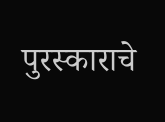पुरस्काराचे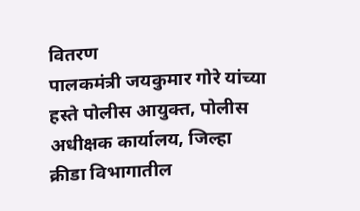वितरण
पालकमंत्री जयकुमार गोरे यांच्या हस्ते पोलीस आयुक्त, पोलीस अधीक्षक कार्यालय, जिल्हा क्रीडा विभागातील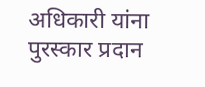अधिकारी यांना पुरस्कार प्रदान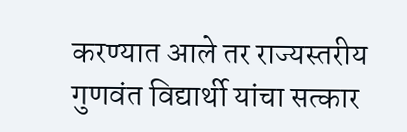करण्यात आले तर राज्यस्तरीय गुणवंत विद्यार्थी यांचा सत्कार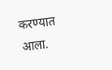करण्यात आला.